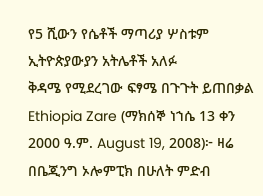የ5 ሺውን የሴቶች ማጣሪያ ሦስቱም ኢትዮጵያውያን አትሌቶች አለፉ
ቅዳሜ የሚደረገው ፍፃሜ በጉጉት ይጠበቃል
Ethiopia Zare (ማክሰኞ ነኀሴ 13 ቀን 2000 ዓ.ም. August 19, 2008)፦ ዛሬ በቤጂንግ ኦሎምፒክ በሁለት ምድብ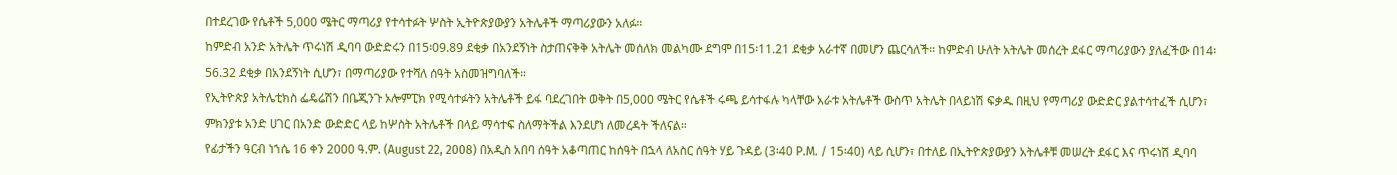በተደረገው የሴቶች 5,000 ሜትር ማጣሪያ የተሳተፉት ሦስት ኢትዮጵያውያን አትሌቶች ማጣሪያውን አለፉ።
ከምድብ አንድ አትሌት ጥሩነሽ ዲባባ ውድድሩን በ15፡09.89 ደቂቃ በአንደኝነት ስታጠናቅቅ አትሌት መሰለክ መልካሙ ደግሞ በ15፡11.21 ደቂቃ አራተኛ በመሆን ጨርሳለች። ከምድብ ሁለት አትሌት መሰረት ደፋር ማጣሪያውን ያለፈችው በ14፡56.32 ደቂቃ በአንደኝነት ሲሆን፣ በማጣሪያው የተሻለ ሰዓት አስመዝግባለች።
የኢትዮጵያ አትሌቲክስ ፌዴሬሽን በቤጂንጉ ኦሎምፒክ የሚሳተፉትን አትሌቶች ይፋ ባደረገበት ወቅት በ5,000 ሜትር የሴቶች ሩጫ ይሳተፋሉ ካላቸው አራቱ አትሌቶች ውስጥ አትሌት በላይነሽ ፍቃዱ በዚህ የማጣሪያ ውድድር ያልተሳተፈች ሲሆን፣ ምክንያቱ አንድ ሀገር በአንድ ውድድር ላይ ከሦስት አትሌቶች በላይ ማሳተፍ ስለማትችል እንደሆነ ለመረዳት ችለናል።
የፊታችን ዓርብ ነኀሴ 16 ቀን 2000 ዓ.ም. (August 22, 2008) በአዲስ አበባ ሰዓት አቆጣጠር ከሰዓት በኋላ ለአስር ሰዓት ሃይ ጉዳይ (3፡40 P.M. / 15፡40) ላይ ሲሆን፣ በተለይ በኢትዮጵያውያን አትሌቶቹ መሠረት ደፋር እና ጥሩነሽ ዲባባ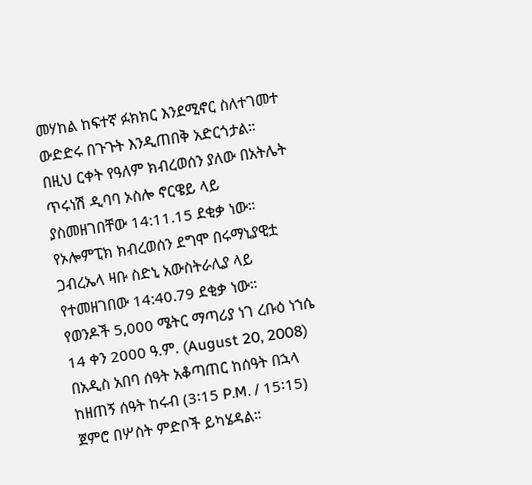መሃከል ከፍተኛ ፉክክር እንደሚኖር ስለተገመተ ውድድሩ በጉጉት እንዲጠበቅ አድርጎታል።
በዚህ ርቀት የዓለም ክብረወሰን ያለው በአትሌት ጥሩነሽ ዲባባ ኦስሎ ኖርዌይ ላይ ያስመዘገበቸው 14:11.15 ደቂቃ ነው። የኦሎምፒክ ክብረወሰን ደግሞ በሩማኒያዊቷ ጋብረኤላ ዛቡ ስድኒ አውስትራሊያ ላይ የተመዘገበው 14:40.79 ደቂቃ ነው።
የወንዶች 5,000 ሜትር ማጣሪያ ነገ ረቡዕ ነኀሴ 14 ቀን 2000 ዓ.ም. (August 20, 2008) በአዲስ አበባ ሰዓት አቆጣጠር ከሰዓት በኋላ ከዘጠኝ ሰዓት ከሩብ (3፡15 P.M. / 15፡15) ጀምሮ በሦስት ምድቦች ይካሄዳል።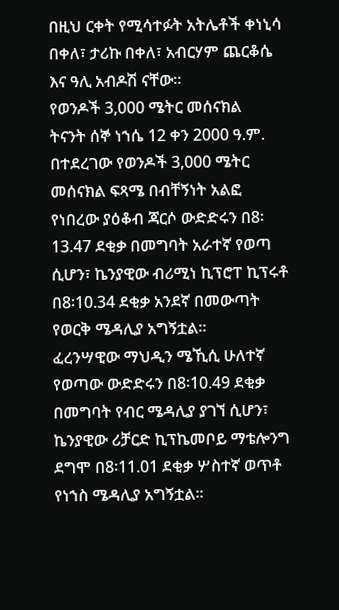በዚህ ርቀት የሚሳተፉት አትሌቶች ቀነኒሳ በቀለ፣ ታሪኩ በቀለ፣ አብርሃም ጨርቆሴ እና ዓሊ አብዶሽ ናቸው።
የወንዶች 3,000 ሜትር መሰናክል
ትናንት ሰኞ ነኀሴ 12 ቀን 2000 ዓ.ም. በተደረገው የወንዶች 3,000 ሜትር መሰናክል ፍጻሜ በብቸኝነት አልፎ የነበረው ያዕቆብ ጃርሶ ውድድሩን በ8፡13.47 ደቂቃ በመግባት አራተኛ የወጣ ሲሆን፣ ኬንያዊው ብሪሚነ ኪፕሮፐ ኪፕሩቶ በ8፡10.34 ደቂቃ አንደኛ በመውጣት የወርቅ ሜዳሊያ አግኝቷል።
ፈረንሣዊው ማህዲን ሜኺሲ ሁለተኛ የወጣው ውድድሩን በ8፡10.49 ደቂቃ በመግባት የብር ሜዳሊያ ያገኘ ሲሆን፣ ኬንያዊው ሪቻርድ ኪፕኬመቦይ ማቴሎንግ ደግሞ በ8፡11.01 ደቂቃ ሦስተኛ ወጥቶ የነኀስ ሜዳሊያ አግኝቷል።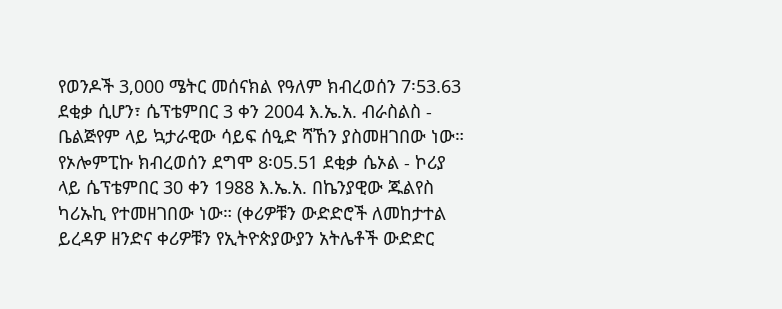የወንዶች 3,000 ሜትር መሰናክል የዓለም ክብረወሰን 7፡53.63 ደቂቃ ሲሆን፣ ሴፕቴምበር 3 ቀን 2004 እ.ኤ.አ. ብራስልስ - ቤልጅየም ላይ ኳታራዊው ሳይፍ ሰዒድ ሻኸን ያስመዘገበው ነው። የኦሎምፒኩ ክብረወሰን ደግሞ 8፡05.51 ደቂቃ ሴኦል - ኮሪያ ላይ ሴፕቴምበር 30 ቀን 1988 እ.ኤ.አ. በኬንያዊው ጁልየስ ካሪኡኪ የተመዘገበው ነው። (ቀሪዎቹን ውድድሮች ለመከታተል ይረዳዎ ዘንድና ቀሪዎቹን የኢትዮጵያውያን አትሌቶች ውድድር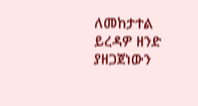ለመከታተል ይረዳዎ ዘንድ ያዘጋጀነውን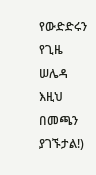የውድድሩን የጊዜ ሠሌዳ እዚህ በመጫን ያገኙታል!)